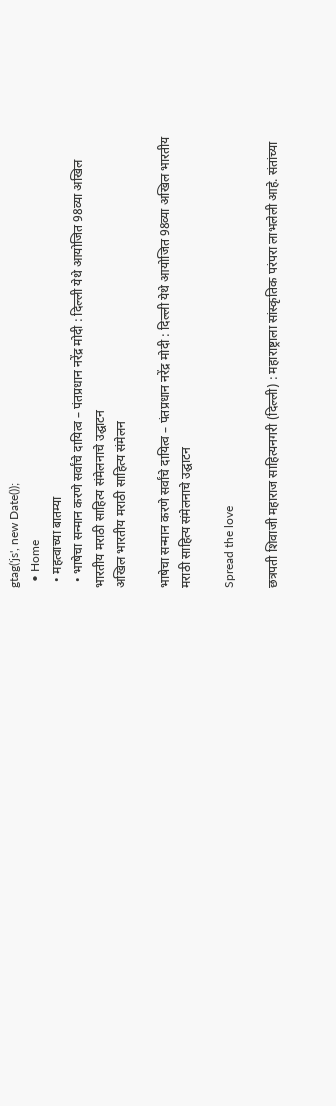gtag('js', new Date());
  • Home
  • महत्वाच्या बातम्या
  • भाषेचा सन्मान करणे सर्वांचे दायित्व – पंतप्रधान नरेंद्र मोदी : दिल्ली येथे आयोजित 98व्या अखिल भारतीय मराठी साहित्य संमेलनाचे उद्घाटन
अखिल भारतीय मराठी साहित्य संमेलन

भाषेचा सन्मान करणे सर्वांचे दायित्व – पंतप्रधान नरेंद्र मोदी : दिल्ली येथे आयोजित 98व्या अखिल भारतीय मराठी साहित्य संमेलनाचे उद्घाटन

Spread the love

छत्रपती शिवाजी महाराज साहित्यनगरी (दिल्ली) : महाराष्ट्राला सांस्कृतिक परंपरा लाभलेली आहे. संतांच्या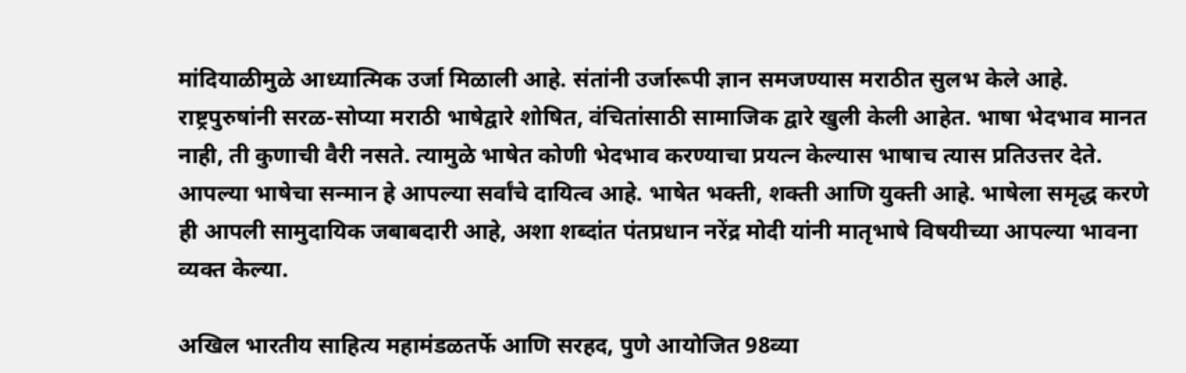मांदियाळीमुळे आध्यात्मिक उर्जा मिळाली आहे. संतांनी उर्जारूपी ज्ञान समजण्यास मराठीत सुलभ केले आहे. राष्ट्रपुरुषांनी सरळ-सोप्या मराठी भाषेद्वारे शोषित, वंचितांसाठी सामाजिक द्वारे खुली केली आहेत. भाषा भेदभाव मानत नाही, ती कुणाची वैरी नसते. त्यामुळे भाषेत कोणी भेदभाव करण्याचा प्रयत्न केल्यास भाषाच त्यास प्रतिउत्तर देते. आपल्या भाषेचा सन्मान हे आपल्या सर्वांचे दायित्व आहे. भाषेत भक्ती, शक्ती आणि युक्ती आहे. भाषेला समृद्ध करणे ही आपली सामुदायिक जबाबदारी आहे, अशा शब्दांत पंतप्रधान नरेंद्र मोदी यांनी मातृभाषे विषयीच्या आपल्या भावना व्यक्त केल्या.

अखिल भारतीय साहित्य महामंडळतर्फे आणि सरहद, पुणे आयोजित 98व्या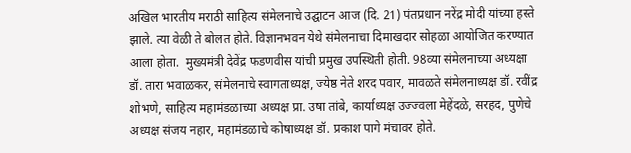अखिल भारतीय मराठी साहित्य संमेलनाचे उद्घाटन आज (दि. 21) पंतप्रधान नरेंद्र मोदी यांच्या हस्ते झाले. त्या वेळी ते बोलत होते. विज्ञानभवन येथे संमेलनाचा दिमाखदार सोहळा आयोजित करण्यात आला होता.  मुख्यमंत्री देवेंद्र फडणवीस यांची प्रमुख उपस्थिती होती. 98व्या संमेलनाच्या अध्यक्षा डॉ. तारा भवाळकर, संमेलनाचे स्वागताध्यक्ष, ज्येष्ठ नेते शरद पवार, मावळते संमेलनाध्यक्ष डॉ. रवींद्र शोभणे, साहित्य महामंडळाच्या अध्यक्ष प्रा. उषा तांबे, कार्याध्यक्ष उज्ज्वला मेहेंदळे, सरहद, पुणेचे अध्यक्ष संजय नहार, महामंडळाचे कोषाध्यक्ष डॉ. प्रकाश पागे मंचावर होते.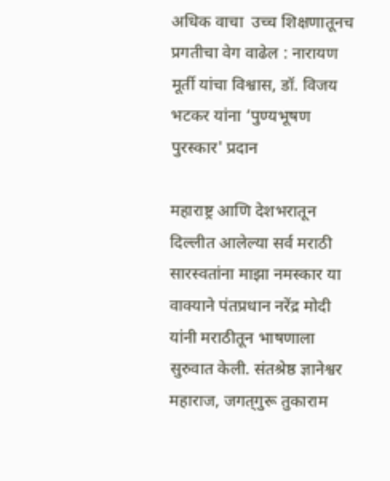अधिक वाचा  उच्च शिक्षणातूनच प्रगतीचा वेग वाढेल : नारायण मूर्ती यांचा विश्वास, डॉ. विजय भटकर यांना ‘पुण्यभूषण पुरस्कार' प्रदान

महाराष्ट्र आणि देशभरातून दिल्लीत आलेल्या सर्व मराठी सारस्वतांना माझा नमस्कार या वाक्याने पंतप्रधान नरेंद्र मोदी यांनी मराठीतून भाषणाला सुरुवात केली. संतश्रेष्ठ ज्ञानेश्वर महाराज, जगत्‌‍गुरू तुकाराम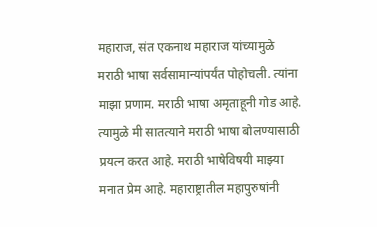महाराज, संत एकनाथ महाराज यांच्यामुळे मराठी भाषा सर्वसामान्यांपर्यंत पोहोचली. त्यांना माझा प्रणाम. मराठी भाषा अमृताहूनी गोड आहे. त्यामुळे मी सातत्याने मराठी भाषा बोलण्यासाठी प्रयत्न करत आहे. मराठी भाषेविषयी माझ्या मनात प्रेम आहे. महाराष्ट्रातील महापुरुषांनी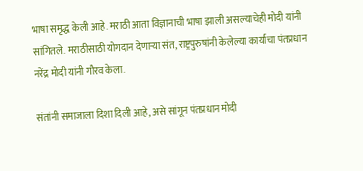भाषा समृद्ध केली आहे. मराठी आता विज्ञानाची भाषा झाली असल्याचेही मोदी यांनी सांगितले. मराठीसाठी योगदान देणाऱ्या संत, राष्ट्रपुरुषांनी केलेल्या कार्याचा पंतप्रधान नरेंद्र मोदी यांनी गौरव केला.

संतांनी समाजाला दिशा दिली आहे, असे सांगून पंतप्रधान मोदी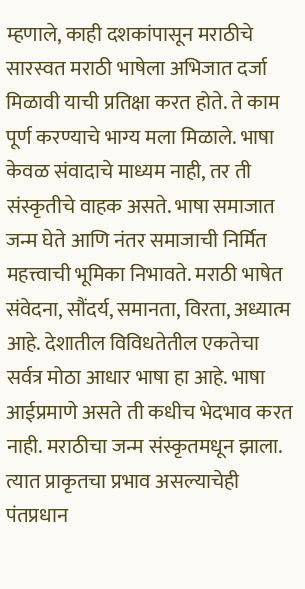म्हणाले, काही दशकांपासून मराठीचे सारस्वत मराठी भाषेला अभिजात दर्जा मिळावी याची प्रतिक्षा करत होते. ते काम पूर्ण करण्याचे भाग्य मला मिळाले. भाषा केवळ संवादाचे माध्यम नाही, तर ती संस्कृतीचे वाहक असते. भाषा समाजात जन्म घेते आणि नंतर समाजाची निर्मित महत्त्वाची भूमिका निभावते. मराठी भाषेत संवेदना, सौंदर्य, समानता, विरता, अध्यात्म आहे. देशातील विविधतेतील एकतेचा सर्वत्र मोठा आधार भाषा हा आहे. भाषा आईप्रमाणे असते ती कधीच भेदभाव करत नाही. मराठीचा जन्म संस्कृतमधून झाला. त्यात प्राकृतचा प्रभाव असल्याचेही पंतप्रधान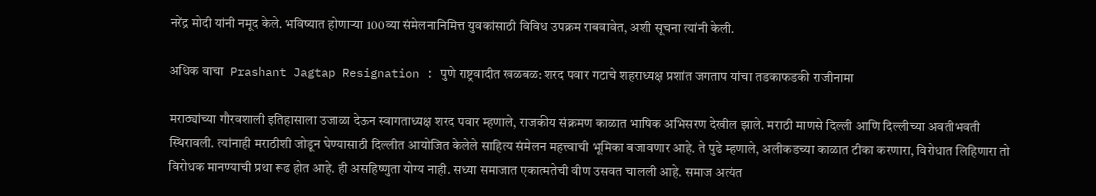नरेंद्र मोदी यांनी नमूद केले. भविष्यात होणाऱ्या 100व्या संमेलनानिमित्त युवकांसाठी विविध उपक्रम राबवावेत, अशी सूचना त्यांनी केली.

अधिक वाचा  Prashant Jagtap Resignation : पुणे राष्ट्रवादीत खळबळ: शरद पवार गटाचे शहराध्यक्ष प्रशांत जगताप यांचा तडकाफडकी राजीनामा

मराठ्यांच्या गौरवशाली इतिहासाला उजाळा देऊन स्वागताध्यक्ष शरद पवार म्हणाले, राजकीय संक्रमण काळात भाषिक अभिसरण देखील झाले. मराठी माणसे दिल्ली आणि दिल्लीच्या अवतीभवती स्थिरावली. त्यांनाही मराठीशी जोडून घेण्यासाठी दिल्लीत आयोजित केलेले साहित्य संमेलन महत्त्वाची भूमिका बजावणार आहे. ते पुढे म्हणाले, अलीकडच्या काळात टीका करणारा, विरोधात लिहिणारा तो विरोधक मानण्याची प्रथा रूढ होत आहे. ही असहिष्णुता योग्य नाही. सध्या समाजात एकात्मतेची वीण उसवत चालली आहे. समाज अत्यंत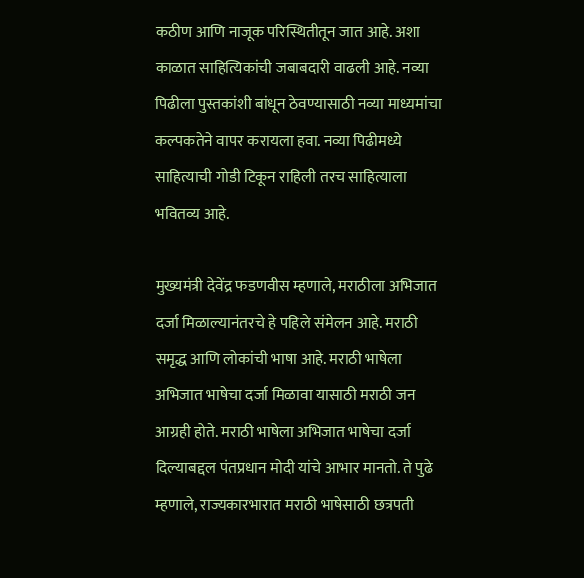कठीण आणि नाजूक परिस्थितीतून जात आहे. अशा काळात साहित्यिकांची जबाबदारी वाढली आहे. नव्या पिढीला पुस्तकांशी बांधून ठेवण्यासाठी नव्या माध्यमांचा कल्पकतेने वापर करायला हवा. नव्या पिढीमध्ये साहित्याची गोडी टिकून राहिली तरच साहित्याला भवितव्य आहे.

मुख्यमंत्री देवेंद्र फडणवीस म्हणाले, मराठीला अभिजात दर्जा मिळाल्यानंतरचे हे पहिले संमेलन आहे. मराठी समृद्ध आणि लोकांची भाषा आहे. मराठी भाषेला अभिजात भाषेचा दर्जा मिळावा यासाठी मराठी जन आग्रही होते. मराठी भाषेला अभिजात भाषेचा दर्जा दिल्याबद्दल पंतप्रधान मोदी यांचे आभार मानतो. ते पुढे म्हणाले, राज्यकारभारात मराठी भाषेसाठी छत्रपती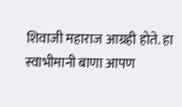शिवाजी महाराज आग्रही होते. हा स्वाभीमानी बाणा आपण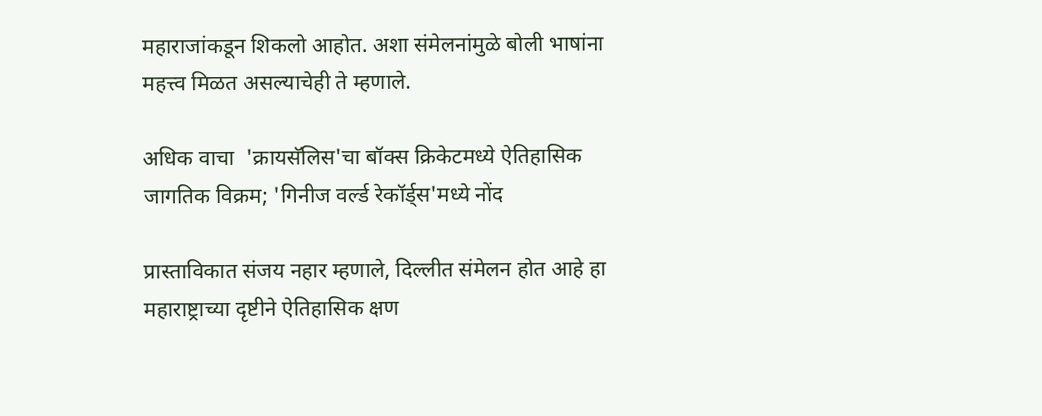महाराजांकडून शिकलो आहोत. अशा संमेलनांमुळे बोली भाषांना महत्त्व मिळत असल्याचेही ते म्हणाले.

अधिक वाचा  'क्रायसॅलिस'चा बॉक्स क्रिकेटमध्ये ऐतिहासिक जागतिक विक्रम; 'गिनीज वर्ल्ड रेकॉर्ड्स'मध्ये नोंद

प्रास्ताविकात संजय नहार म्हणाले, दिल्लीत संमेलन होत आहे हा महाराष्ट्राच्या दृष्टीने ऐतिहासिक क्षण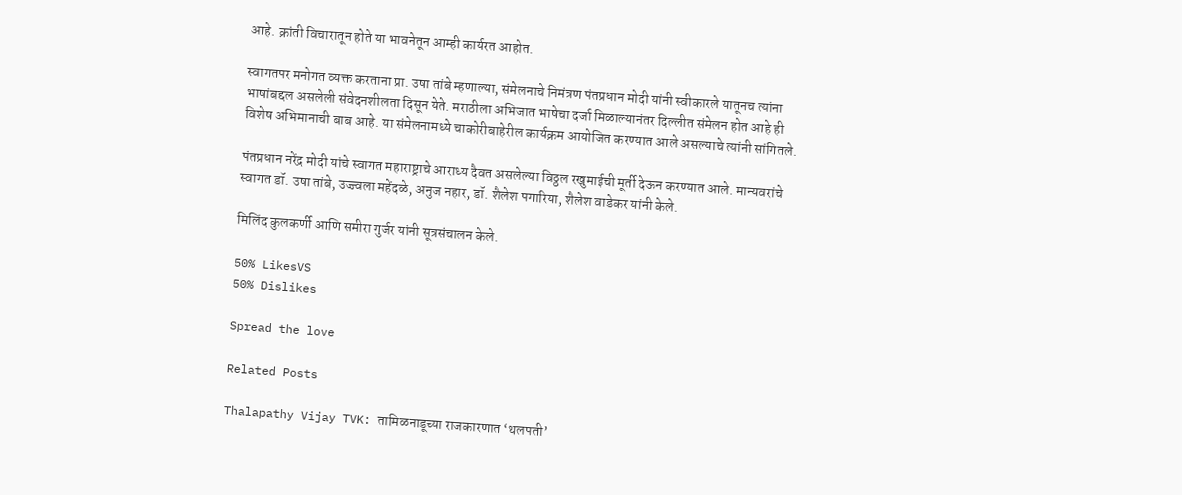आहे. क्रांती विचारातून होते या भावनेतून आम्ही कार्यरत आहोत.

स्वागतपर मनोगत व्यक्त करताना प्रा. उषा तांबे म्हणाल्या, संमेलनाचे निमंत्रण पंतप्रधान मोदी यांनी स्वीकारले यातूनच त्यांना भाषांबद्दल असलेली संवेदनशीलता दिसून येते. मराठीला अभिजात भाषेचा दर्जा मिळाल्यानंतर दिल्लीत संमेलन होत आहे ही विशेष अभिमानाची बाब आहे. या संमेलनामध्ये चाकोरीबाहेरील कार्यक्रम आयोजित करण्यात आले असल्याचे त्यांनी सांगितले.

पंतप्रधान नरेंद्र मोदी यांचे स्वागत महाराष्ट्राचे आराध्य दैवत असलेल्या विठ्ठल रखुमाईची मूर्ती देऊन करण्यात आले. मान्यवरांचे स्वागत डॉ. उषा तांबे, उज्ज्वला महेंदळे, अनुज नहार, डॉ. शैलेश पगारिया, शैलेश वाडेकर यांनी केले.

मिलिंद कुलकर्णी आणि समीरा गुर्जर यांनी सूत्रसंचालन केले.

50% LikesVS
50% Dislikes

Spread the love

Related Posts

Thalapathy Vijay TVK: तामिळनाडूच्या राजकारणात ‘थलपती’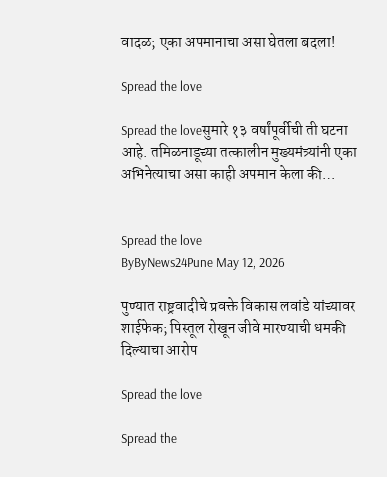वादळ; एका अपमानाचा असा घेतला बदला!

Spread the love

Spread the loveसुमारे १३ वर्षांपूर्वीची ती घटना आहे. तमिळनाडूच्या तत्कालीन मुख्यमंत्र्यांनी एका अभिनेत्याचा असा काही अपमान केला की…


Spread the love
ByByNews24Pune May 12, 2026

पुण्यात राष्ट्रवादीचे प्रवक्ते विकास लवांडे यांच्यावर शाईफेक; पिस्तूल रोखून जीवे मारण्याची धमकी दिल्याचा आरोप

Spread the love

Spread the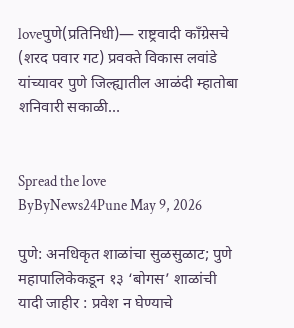loveपुणे(प्रतिनिधी)— राष्ट्रवादी काँग्रेसचे (शरद पवार गट) प्रवक्ते विकास लवांडे यांच्यावर पुणे जिल्ह्यातील आळंदी म्हातोबा शनिवारी सकाळी…


Spread the love
ByByNews24Pune May 9, 2026

पुणे: अनधिकृत शाळांचा सुळसुळाट; पुणे महापालिकेकडून १३ ‘बोगस’ शाळांची यादी जाहीर : प्रवेश न घेण्याचे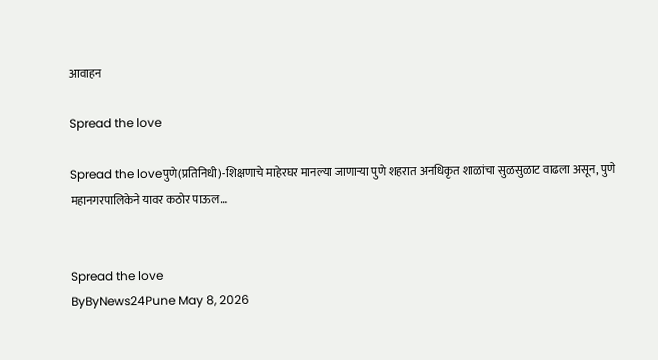आवाहन

Spread the love

Spread the loveपुणे(प्रतिनिधी)-शिक्षणाचे माहेरघर मानल्या जाणाऱ्या पुणे शहरात अनधिकृत शाळांचा सुळसुळाट वाढला असून, पुणे महानगरपालिकेने यावर कठोर पाऊल…


Spread the love
ByByNews24Pune May 8, 2026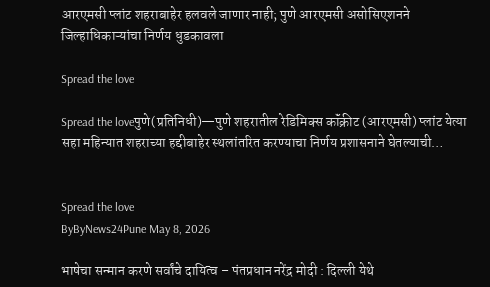आरएमसी प्लांट शहराबाहेर हलवले जाणार नाही; पुणे आरएमसी असोसिएशनने जिल्हाधिकाऱ्यांचा निर्णय धुडकावला

Spread the love

Spread the loveपुणे(प्रतिनिधी)—पुणे शहरातील रेडिमिक्स कॉंक्रीट (आरएमसी) प्लांट येत्या सहा महिन्यात शहराच्या हद्दीबाहेर स्थलांतरित करण्याचा निर्णय प्रशासनाने घेतल्याची…


Spread the love
ByByNews24Pune May 8, 2026

भाषेचा सन्मान करणे सर्वांचे दायित्व – पंतप्रधान नरेंद्र मोदी : दिल्ली येथे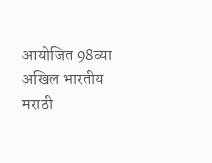आयोजित 98व्या अखिल भारतीय मराठी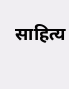साहित्य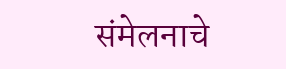संमेलनाचे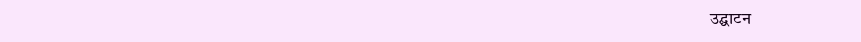उद्घाटन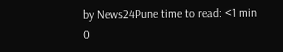by News24Pune time to read: <1 min
0